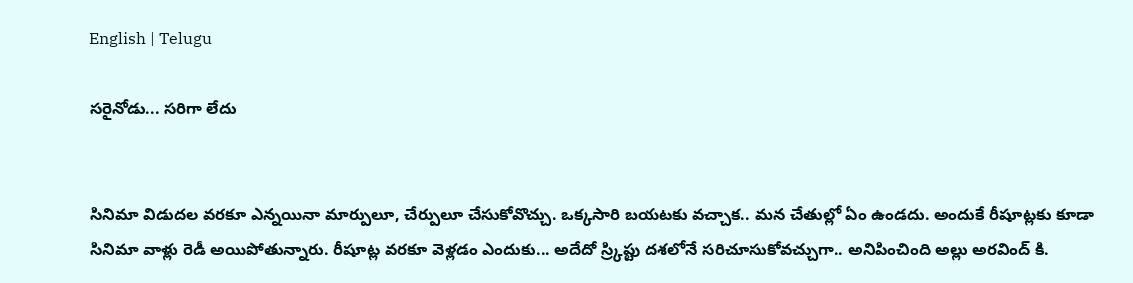English | Telugu

స‌రైనోడు... స‌రిగా లేదు


సినిమా విడుద‌ల వ‌ర‌కూ ఎన్నయినా మార్పులూ, చేర్పులూ చేసుకోవొచ్చు. ఒక్క‌సారి బ‌య‌ట‌కు వ‌చ్చాక‌.. మ‌న చేతుల్లో ఏం ఉండ‌దు. అందుకే రీషూట్ల‌కు కూడా సినిమా వాళ్లు రెడీ అయిపోతున్నారు. రీషూట్ల వ‌ర‌కూ వెళ్ల‌డం ఎందుకు... అదేదో స్ర్కిప్టు ద‌శ‌లోనే స‌రిచూసుకోవ‌చ్చుగా.. అనిపించింది అల్లు అర‌వింద్ కి.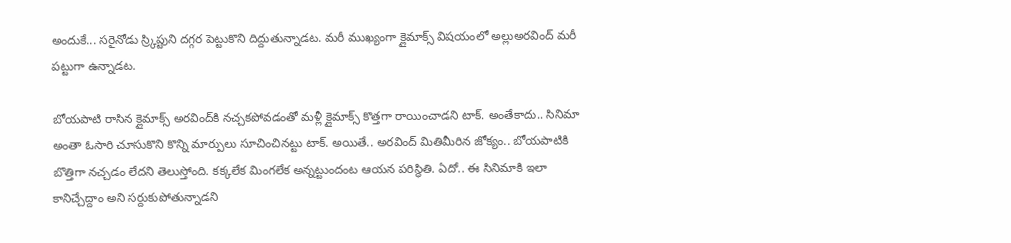అందుకే... స‌రైనోడు స్ర్కిప్టుని ద‌గ్గ‌ర పెట్టుకొని దిద్దుతున్నాడ‌ట‌. మ‌రీ ముఖ్యంగా క్లైమాక్స్ విష‌యంలో అల్లుఅర‌వింద్ మ‌రీ ప‌ట్టుగా ఉన్నాడ‌ట‌.

బోయ‌పాటి రాసిన క్లైమాక్స్ అర‌వింద్‌కి నచ్చ‌క‌పోవ‌డంతో మ‌ళ్లీ క్లైమాక్స్ కొత్త‌గా రాయించాడ‌ని టాక్‌. అంతేకాదు.. సినిమా అంతా ఓసారి చూసుకొని కొన్ని మార్పులు సూచించిన‌ట్టు టాక్‌. అయితే.. అర‌వింద్ మితిమీరిన జోక్యం.. బోయ‌పాటికి బొత్తిగా న‌చ్చ‌డం లేద‌ని తెలుస్తోంది. కక్క‌లేక మింగ‌లేక అన్న‌ట్టుందంట ఆయ‌న ప‌రిస్థితి. ఏదో.. ఈ సినిమాకి ఇలా కానిచ్చేద్దాం అని స‌ర్దుకుపోతున్నాడ‌ని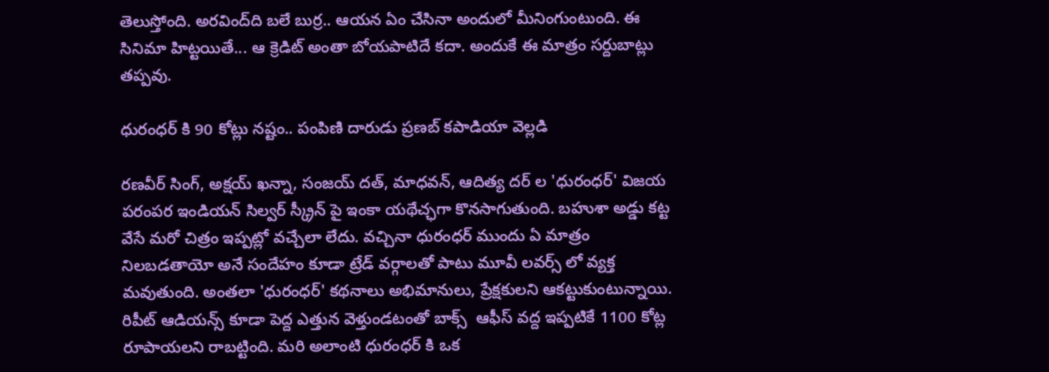తెలుస్తోంది. అర‌వింద్‌ది బ‌లే బుర్ర‌.. ఆయ‌న ఏం చేసినా అందులో మీనింగుంటుంది. ఈ సినిమా హిట్ట‌యితే... ఆ క్రెడిట్ అంతా బోయ‌పాటిదే క‌దా. అందుకే ఈ మాత్రం స‌ర్దుబాట్లు త‌ప్ప‌వు.

ధురంధర్ కి 90 కోట్లు నష్టం.. పంపిణి దారుడు ప్రణబ్ కపాడియా వెల్లడి

రణవీర్ సింగ్, అక్షయ్ ఖన్నా, సంజయ్ దత్, మాధవన్, ఆదిత్య దర్ ల 'ధురంధర్' విజయ పరంపర ఇండియన్ సిల్వర్ స్క్రీన్ పై ఇంకా యథేచ్ఛగా కొనసాగుతుంది. బహుశా అడ్డు కట్ట వేసే మరో చిత్రం ఇప్పట్లో వచ్చేలా లేదు. వచ్చినా ధురంధర్ ముందు ఏ మాత్రం నిలబడతాయో అనే సందేహం కూడా ట్రేడ్ వర్గాలతో పాటు మూవీ లవర్స్ లో వ్యక్త మవుతుంది. అంతలా 'ధురంధర్' కథనాలు అభిమానులు, ప్రేక్షకులని ఆకట్టుకుంటున్నాయి. రిపీట్ ఆడియన్స్ కూడా పెద్ద ఎత్తున వెళ్తుండటంతో బాక్స్  ఆఫీస్ వద్ద ఇప్పటికే 1100 కోట్ల రూపాయలని రాబట్టింది. మరి అలాంటి ధురంధర్ కి ఒక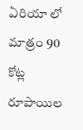ఏరియా లో మాత్రం 90 కోట్ల రూపాయిల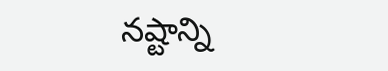నష్టాన్ని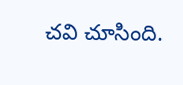చవి చూసింది.